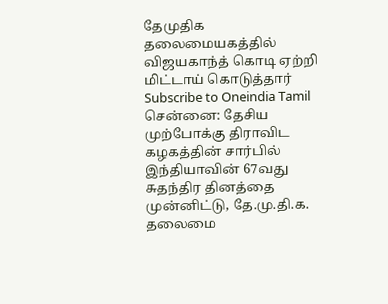தேமுதிக தலைமையகத்தில் விஜயகாந்த் கொடி ஏற்றி மிட்டாய் கொடுத்தார்
Subscribe to Oneindia Tamil
சென்னை: தேசிய முற்போக்கு திராவிட கழகத்தின் சார்பில் இந்தியாவின் 67வது சுதந்திர தினத்தை முன்னிட்டு, தே.மு.தி.க. தலைமை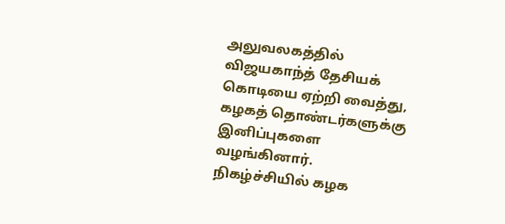அலுவலகத்தில் விஜயகாந்த் தேசியக் கொடியை ஏற்றி வைத்து, கழகத் தொண்டர்களுக்கு இனிப்புகளை வழங்கினார்.
நிகழ்ச்சியில் கழக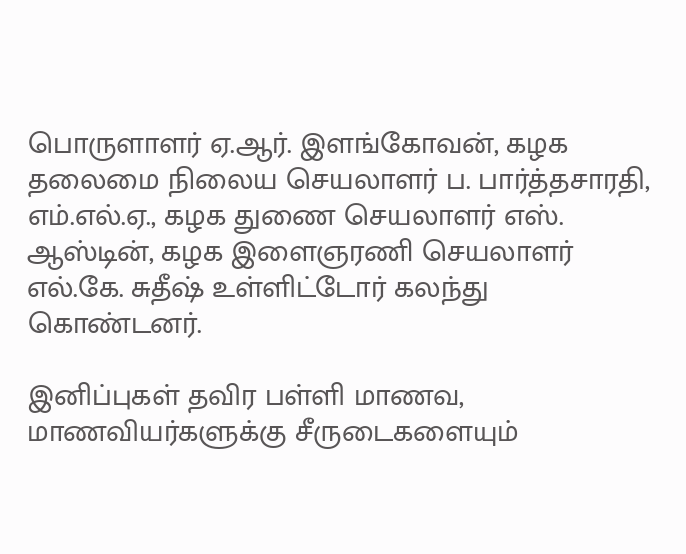பொருளாளர் ஏ.ஆர். இளங்கோவன், கழக தலைமை நிலைய செயலாளர் ப. பார்த்தசாரதி, எம்.எல்.ஏ., கழக துணை செயலாளர் எஸ். ஆஸ்டின், கழக இளைஞரணி செயலாளர் எல்.கே. சுதீஷ் உள்ளிட்டோர் கலந்து கொண்டனர்.

இனிப்புகள் தவிர பள்ளி மாணவ, மாணவியர்களுக்கு சீருடைகளையும்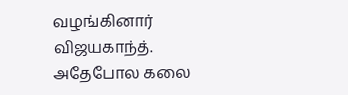வழங்கினார் விஜயகாந்த். அதேபோல கலை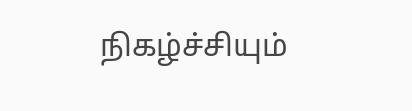நிகழ்ச்சியும்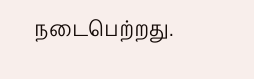நடைபெற்றது.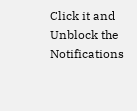Click it and Unblock the Notifications